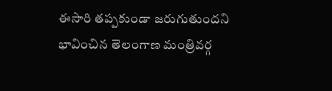ఈసారి తప్పకుండా జరుగుతుందని భావించిన తెలంగాణ మంత్రివర్గ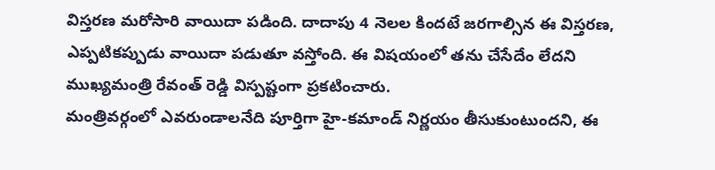విస్తరణ మరోసారి వాయిదా పడింది. దాదాపు 4 నెలల కిందటే జరగాల్సిన ఈ విస్తరణ, ఎప్పటికప్పుడు వాయిదా పడుతూ వస్తోంది. ఈ విషయంలో తను చేసేదేం లేదని ముఖ్యమంత్రి రేవంత్ రెడ్డి విస్పష్టంగా ప్రకటించారు.
మంత్రివర్గంలో ఎవరుండాలనేది పూర్తిగా హై-కమాండ్ నిర్ణయం తీసుకుంటుందని, ఈ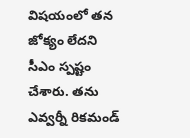విషయంలో తన జోక్యం లేదని సీఎం స్పష్టం చేశారు. తను ఎవ్వర్నీ రికమండ్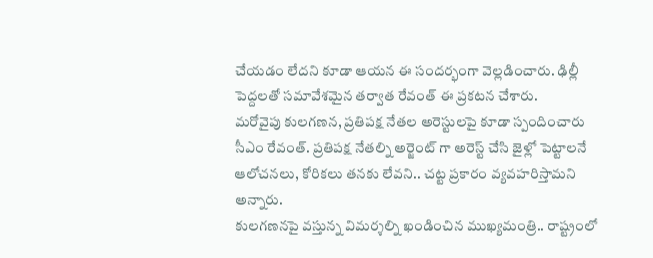చేయడం లేదని కూడా ఆయన ఈ సందర్భంగా వెల్లడించారు. ఢిల్లీ పెద్దలతో సమావేశమైన తర్వాత రేవంత్ ఈ ప్రకటన చేశారు.
మరోవైపు కులగణన, ప్రతిపక్ష నేతల అరెస్టులపై కూడా స్పందించారు సీఎం రేవంత్. ప్రతిపక్ష నేతల్ని అర్జెంట్ గా అరెస్ట్ చేసి జైళ్లో పెట్టాలనే ఆలోచనలు, కోరికలు తనకు లేవని.. చట్ట ప్రకారం వ్యవహరిస్తామని అన్నారు.
కులగణనపై వస్తున్న విమర్శల్ని ఖండించిన ముఖ్యమంత్రి.. రాష్ట్రంలో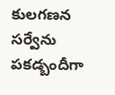కులగణన సర్వేను పకడ్బందీగా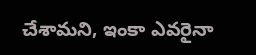చేశామని, ఇంకా ఎవరైనా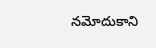నమోదుకాని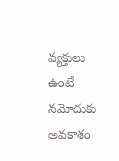వ్యక్తులు ఉంటే నమోదుకు అవకాశం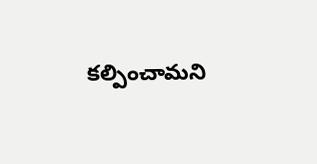కల్పించామని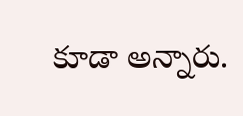కూడా అన్నారు.